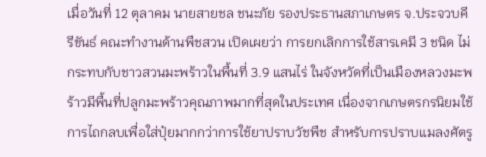เมื่อวันที่ 12 ตุลาคม นายสายชล ชนะภัย รองประธานสภาเกษตร จ.ประจวบคีรีขันธ์ คณะทำงานด้านพืชสวน เปิดเผยว่า การยกเลิกการใช้สารเคมี 3 ชนิด ไม่กระทบกับชาวสวนมะพร้าวในพื้นที่ 3.9 แสนไร่ ในจังหวัดที่เป็นเมืองหลวงมะพร้าวมีพื้นที่ปลูกมะพร้าวคุณภาพมากที่สุดในประเทศ เนื่องจากเกษตรกรนิยมใช้การไถกลบเพื่อใส่ปุ๋ยมากกว่าการใช้ยาปราบวัชพืช สำหรับการปราบแมลงศัตรู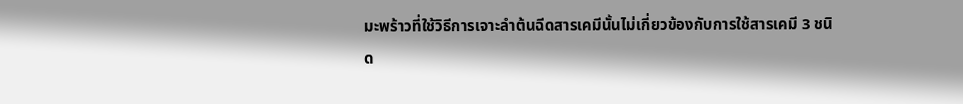มะพร้าวที่ใช้วิธีการเจาะลำต้นฉีดสารเคมีนั้นไม่เกี่ยวข้องกับการใช้สารเคมี 3 ชนิด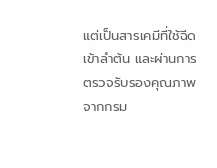แต่เป็นสารเคมีที่ใช้ฉีดเข้าลำต้น และผ่านการตรวจรับรองคุณภาพจากกรม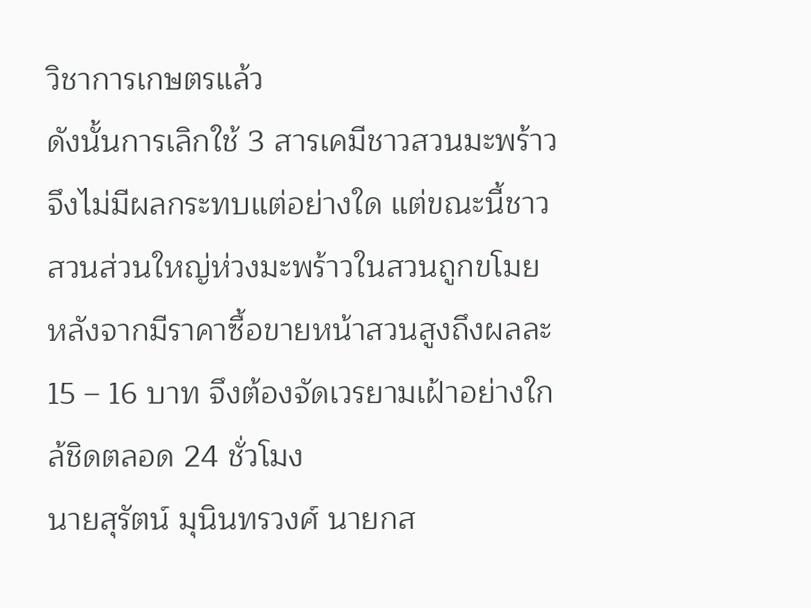วิชาการเกษตรแล้ว
ดังนั้นการเลิกใช้ 3 สารเคมีชาวสวนมะพร้าวจึงไม่มีผลกระทบแต่อย่างใด แต่ขณะนี้ชาวสวนส่วนใหญ่ห่วงมะพร้าวในสวนถูกขโมย หลังจากมีราคาซื้อขายหน้าสวนสูงถึงผลละ 15 – 16 บาท จึงต้องจัดเวรยามเฝ้าอย่างใกล้ชิดตลอด 24 ชั่วโมง
นายสุรัตน์ มุนินทรวงศ์ นายกส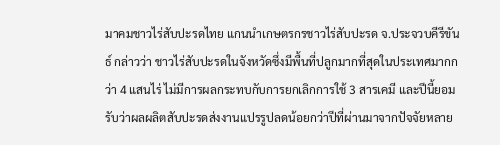มาคมชาวไร่สับปะรดไทย แกนนำเกษตรกรชาวไร่สับปะรด จ.ประจวบคีรีขันธ์ กล่าวว่า ชาวไร่สับปะรดในจังหวัดซึ่งมีพื้นที่ปลูกมากที่สุดในประเทศมากกว่า 4 แสนไร่ ไม่มีการผลกระทบกับการยกเลิกการใช้ 3 สารเคมี และปีนี้ยอมรับว่าผลผลิตสับปะรดส่งงานแปรรูปลดน้อยกว่าปีที่ผ่านมาจากปัจจัยหลาย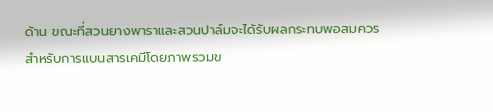ด้าน ขณะที่สวนยางพาราและสวนปาล์มจะได้รับผลกระทบพอสมควร
สำหรับการแบนสารเคมีโดยภาพรวมข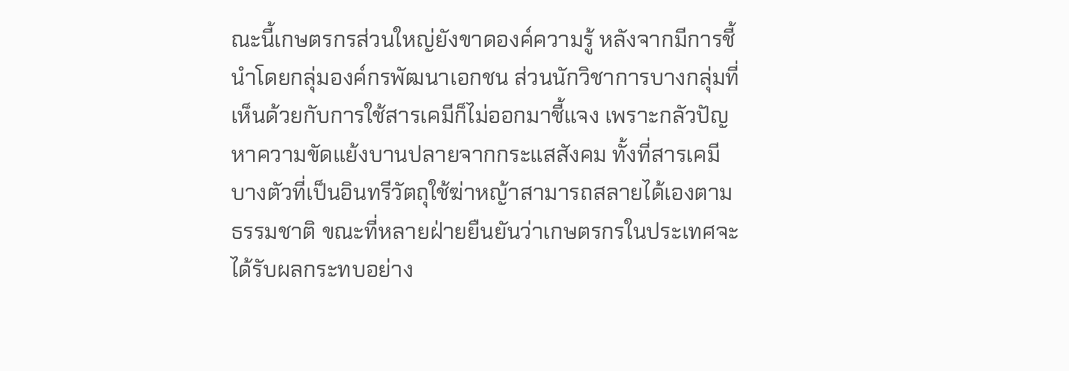ณะนี้เกษตรกรส่วนใหญ่ยังขาดองค์ความรู้ หลังจากมีการชี้นำโดยกลุ่มองค์กรพัฒนาเอกชน ส่วนนักวิชาการบางกลุ่มที่เห็นด้วยกับการใช้สารเคมีก็ไม่ออกมาชี้แจง เพราะกลัวปัญหาความขัดแย้งบานปลายจากกระแสสังคม ทั้งที่สารเคมีบางตัวที่เป็นอินทรีวัตถุใช้ฆ่าหญ้าสามารถสลายได้เองตามธรรมชาติ ขณะที่หลายฝ่ายยืนยันว่าเกษตรกรในประเทศจะได้รับผลกระทบอย่าง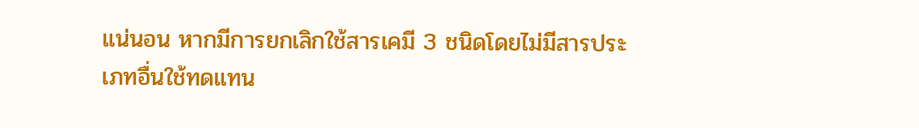แน่นอน หากมีการยกเลิกใช้สารเคมี 3 ชนิดโดยไม่มีสารประเภทอื่นใช้ทดแทน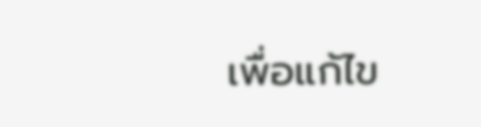เพื่อแก้ไข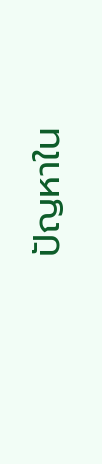ปัญหาใน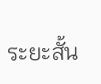ระยะสั้น